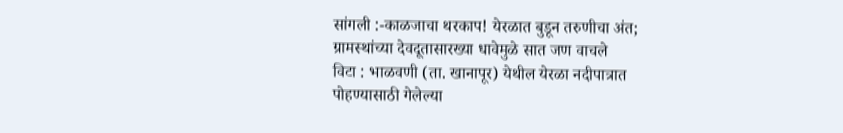सांगली :-काळजाचा थरकाप! येरळात बुडून तरुणीचा अंत; ग्रामस्थांच्या देवदूतासारख्या धावेमुळे सात जण वाचले
विटा : भाळवणी (ता. खानापूर) येथील येरळा नदीपात्रात पोहण्यासाठी गेलेल्या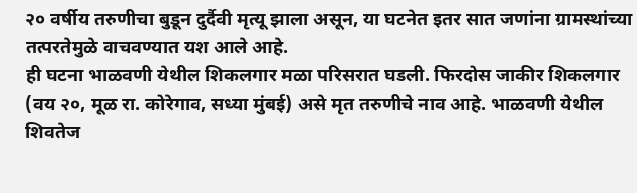२० वर्षीय तरुणीचा बुडून दुर्दैवी मृत्यू झाला असून, या घटनेत इतर सात जणांना ग्रामस्थांच्या तत्परतेमुळे वाचवण्यात यश आले आहे.
ही घटना भाळवणी येथील शिकलगार मळा परिसरात घडली. फिरदोस जाकीर शिकलगार (वय २०, मूळ रा. कोरेगाव, सध्या मुंबई) असे मृत तरुणीचे नाव आहे. भाळवणी येथील शिवतेज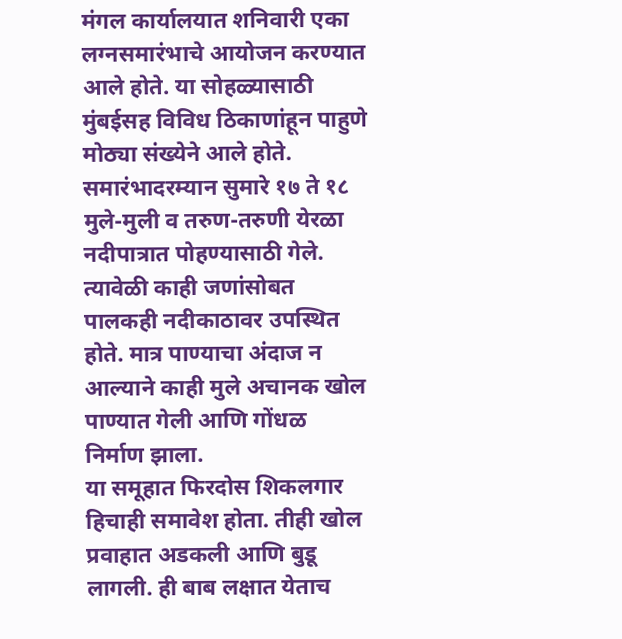मंगल कार्यालयात शनिवारी एका लग्नसमारंभाचे आयोजन करण्यात आले होते. या सोहळ्यासाठी मुंबईसह विविध ठिकाणांहून पाहुणे मोठ्या संख्येने आले होते.
समारंभादरम्यान सुमारे १७ ते १८ मुले-मुली व तरुण-तरुणी येरळा नदीपात्रात पोहण्यासाठी गेले. त्यावेळी काही जणांसोबत पालकही नदीकाठावर उपस्थित होते. मात्र पाण्याचा अंदाज न आल्याने काही मुले अचानक खोल पाण्यात गेली आणि गोंधळ निर्माण झाला.
या समूहात फिरदोस शिकलगार हिचाही समावेश होता. तीही खोल प्रवाहात अडकली आणि बुडू लागली. ही बाब लक्षात येताच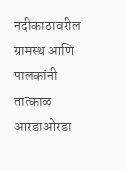नदीकाठावरील ग्रामस्थ आणि पालकांनी तात्काळ आरडाओरडा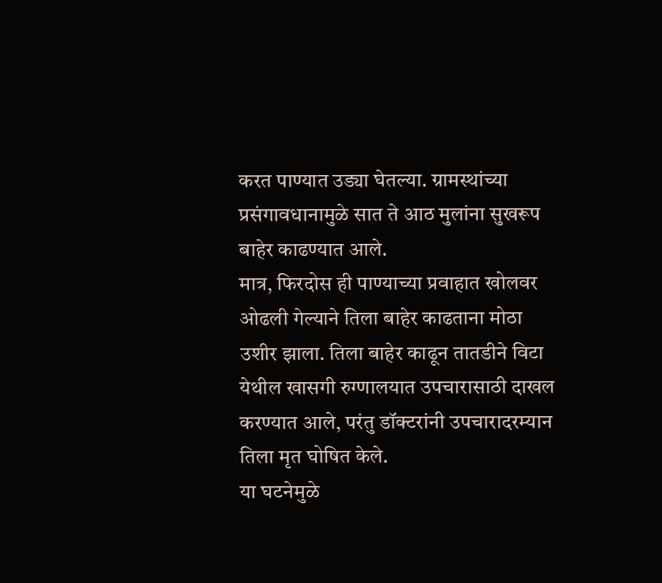करत पाण्यात उड्या घेतल्या. ग्रामस्थांच्या प्रसंगावधानामुळे सात ते आठ मुलांना सुखरूप बाहेर काढण्यात आले.
मात्र, फिरदोस ही पाण्याच्या प्रवाहात खोलवर ओढली गेल्याने तिला बाहेर काढताना मोठा उशीर झाला. तिला बाहेर काढून तातडीने विटा येथील खासगी रुग्णालयात उपचारासाठी दाखल करण्यात आले, परंतु डॉक्टरांनी उपचारादरम्यान तिला मृत घोषित केले.
या घटनेमुळे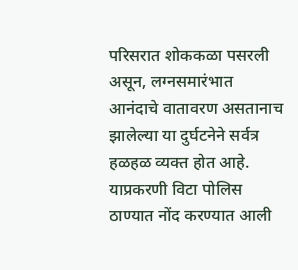परिसरात शोककळा पसरली असून, लग्नसमारंभात आनंदाचे वातावरण असतानाच झालेल्या या दुर्घटनेने सर्वत्र हळहळ व्यक्त होत आहे. याप्रकरणी विटा पोलिस ठाण्यात नोंद करण्यात आली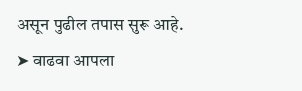असून पुढील तपास सुरू आहे.
➤ वाढवा आपला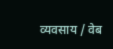व्यवसाय / वेब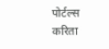पोर्टल्स करिता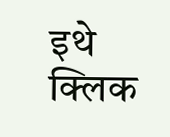इथे क्लिक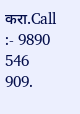करा.Call :- 9890 546 909.